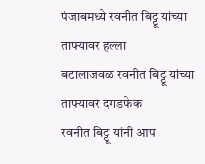पंजाबमध्ये रवनीत बिट्टू यांच्या ताफ्यावर हल्ला
बटालाजवळ रवनीत बिट्टू यांच्या ताफ्यावर दगडफेक
रवनीत बिट्टू यांनी आप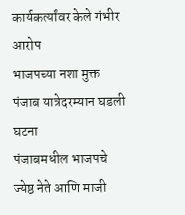कार्यकर्त्यांवर केले गंभीर आरोप
भाजपच्या नशा मुक्त पंजाब यात्रेदरम्यान घडली घटना
पंजाबमधील भाजपचे ज्येष्ठ नेते आणि माजी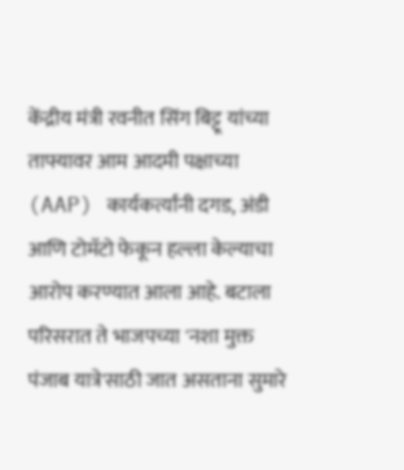केंद्रीय मंत्री रवनीत सिंग बिट्टू यांच्या ताफ्यावर आम आदमी पक्षाच्या (AAP) कार्यकर्त्यांनी दगड, अंडी आणि टोमॅटो फेकून हल्ला केल्याचा आरोप करण्यात आला आहे. बटाला परिसरात ते भाजपच्या 'नशा मुक्त पंजाब यात्रे'साठी जात असताना सुमारे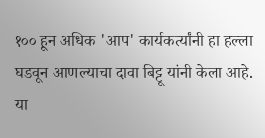१०० हून अधिक 'आप' कार्यकर्त्यांनी हा हल्ला घडवून आणल्याचा दावा बिट्टू यांनी केला आहे. या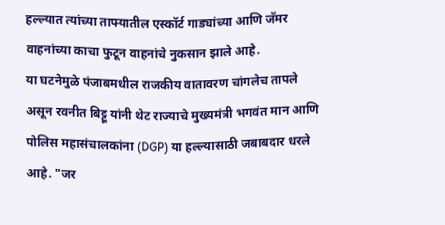हल्ल्यात त्यांच्या ताफ्यातील एस्कॉर्ट गाड्यांच्या आणि जॅमर वाहनांच्या काचा फुटून वाहनांचे नुकसान झाले आहे.
या घटनेमुळे पंजाबमधील राजकीय वातावरण चांगलेच तापले असून रवनीत बिट्टू यांनी थेट राज्याचे मुख्यमंत्री भगवंत मान आणि पोलिस महासंचालकांना (DGP) या हल्ल्यासाठी जबाबदार धरले आहे. "जर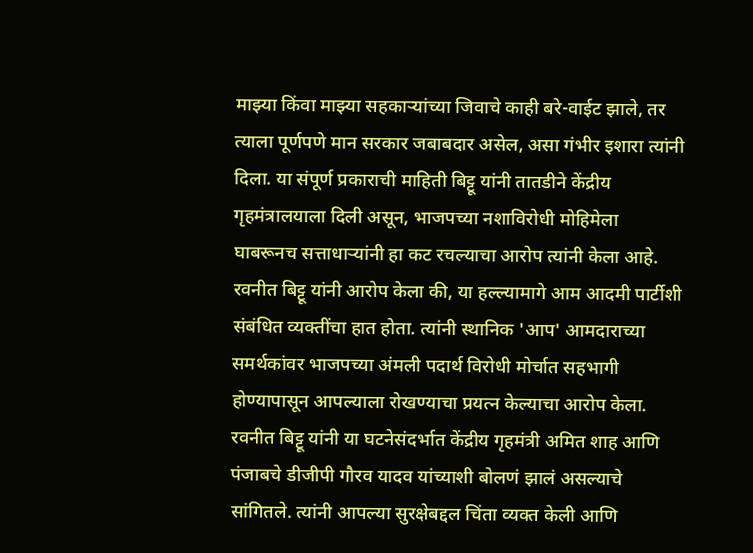माझ्या किंवा माझ्या सहकाऱ्यांच्या जिवाचे काही बरे-वाईट झाले, तर त्याला पूर्णपणे मान सरकार जबाबदार असेल, असा गंभीर इशारा त्यांनी दिला. या संपूर्ण प्रकाराची माहिती बिट्टू यांनी तातडीने केंद्रीय गृहमंत्रालयाला दिली असून, भाजपच्या नशाविरोधी मोहिमेला घाबरूनच सत्ताधाऱ्यांनी हा कट रचल्याचा आरोप त्यांनी केला आहे.
रवनीत बिट्टू यांनी आरोप केला की, या हल्ल्यामागे आम आदमी पार्टीशी संबंधित व्यक्तींचा हात होता. त्यांनी स्थानिक 'आप' आमदाराच्या समर्थकांवर भाजपच्या अंमली पदार्थ विरोधी मोर्चात सहभागी होण्यापासून आपल्याला रोखण्याचा प्रयत्न केल्याचा आरोप केला. रवनीत बिट्टू यांनी या घटनेसंदर्भात केंद्रीय गृहमंत्री अमित शाह आणि पंजाबचे डीजीपी गौरव यादव यांच्याशी बोलणं झालं असल्याचे सांगितले. त्यांनी आपल्या सुरक्षेबद्दल चिंता व्यक्त केली आणि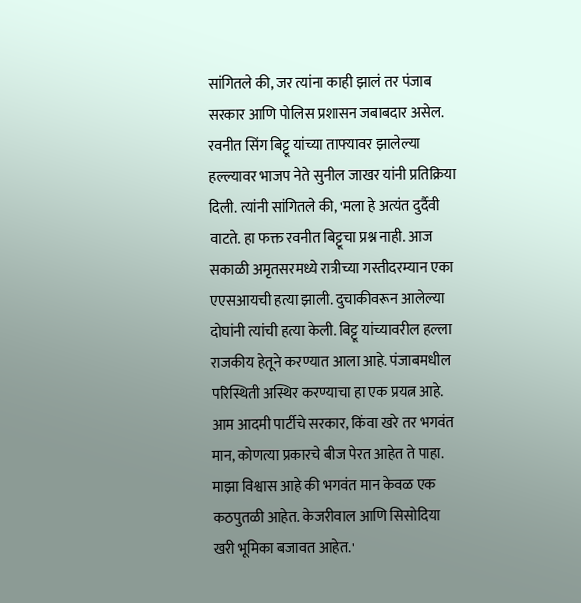सांगितले की, जर त्यांना काही झालं तर पंजाब सरकार आणि पोलिस प्रशासन जबाबदार असेल.
रवनीत सिंग बिट्टू यांच्या ताफ्यावर झालेल्या हल्ल्यावर भाजप नेते सुनील जाखर यांनी प्रतिक्रिया दिली. त्यांनी सांगितले की, 'मला हे अत्यंत दुर्दैवी वाटते. हा फक्त रवनीत बिट्टूचा प्रश्न नाही. आज सकाळी अमृतसरमध्ये रात्रीच्या गस्तीदरम्यान एका एएसआयची हत्या झाली. दुचाकीवरून आलेल्या दोघांनी त्यांची हत्या केली. बिट्टू यांच्यावरील हल्ला राजकीय हेतूने करण्यात आला आहे. पंजाबमधील परिस्थिती अस्थिर करण्याचा हा एक प्रयत्न आहे. आम आदमी पार्टीचे सरकार, किंवा खरे तर भगवंत मान, कोणत्या प्रकारचे बीज पेरत आहेत ते पाहा. माझा विश्वास आहे की भगवंत मान केवळ एक कठपुतळी आहेत. केजरीवाल आणि सिसोदिया खरी भूमिका बजावत आहेत.'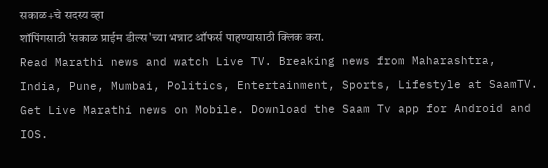सकाळ+चे सदस्य व्हा
शॉपिंगसाठी 'सकाळ प्राईम डील्स'च्या भन्नाट ऑफर्स पाहण्यासाठी क्लिक करा.
Read Marathi news and watch Live TV. Breaking news from Maharashtra, India, Pune, Mumbai, Politics, Entertainment, Sports, Lifestyle at SaamTV. Get Live Marathi news on Mobile. Download the Saam Tv app for Android and IOS.